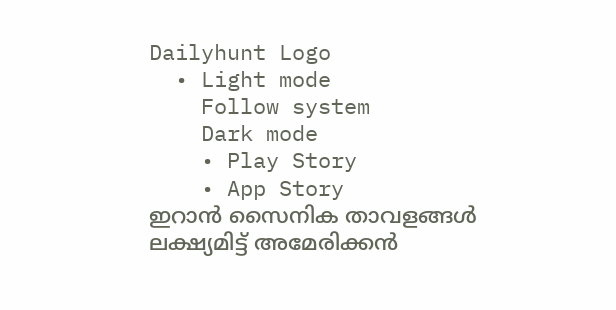Dailyhunt Logo
  • Light mode
    Follow system
    Dark mode
    • Play Story
    • App Story
ഇറാൻ സൈനിക താവളങ്ങള്‍ ലക്ഷ്യമിട്ട് അമേരിക്കൻ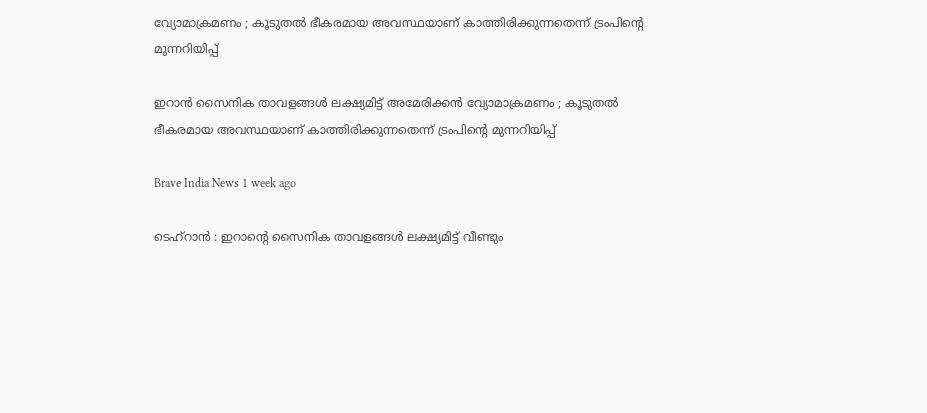വ്യോമാക്രമണം ; കൂടുതല്‍ ഭീകരമായ അവസ്ഥയാണ് കാത്തിരിക്കുന്നതെന്ന് ട്രംപിന്റെ മുന്നറിയിപ്പ്

ഇറാൻ സൈനിക താവളങ്ങള്‍ ലക്ഷ്യമിട്ട് അമേരിക്കൻ വ്യോമാക്രമണം ; കൂടുതല്‍ ഭീകരമായ അവസ്ഥയാണ് കാത്തിരിക്കുന്നതെന്ന് ട്രംപിന്റെ മുന്നറിയിപ്പ്

Brave India News 1 week ago

ടെഹ്റാൻ : ഇറാന്റെ സൈനിക താവളങ്ങള്‍ ലക്ഷ്യമിട്ട് വീണ്ടും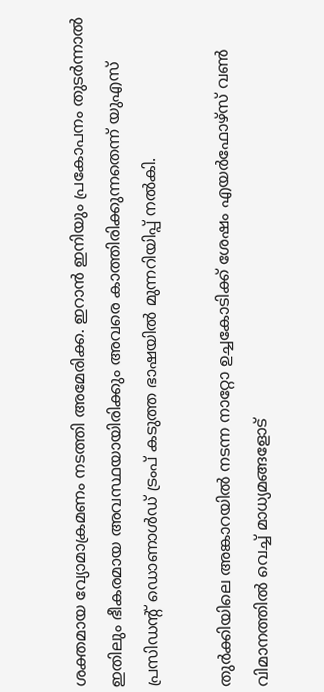ശക്തമായ വ്യോമാക്രമണം നടത്തി അമേരിക്ക. ഇറാൻ ഇനിയും പ്രകോപനം തുടർന്നാല്‍ ഇതിലും ഭീകരമായ അവസ്ഥയായിരിക്കും അവരെ കാത്തിരിക്കുന്നതെന്ന് യുഎസ് പ്രസിഡന്റ് ഡൊണാള്‍ഡ് ട്രംപ് കടുത്ത ഭാഷയില്‍ മുന്നറിയിപ്പ് നല്‍കി.

തുർക്കിയിലെ അങ്കാറയില്‍ നടന്ന നാറ്റോ ഉച്ചകോടിക്ക് ശേഷം എയർഫോഴ്സ് വണ്‍ വിമാനത്തില്‍ വെച്ച്‌ മാധ്യമങ്ങളോട്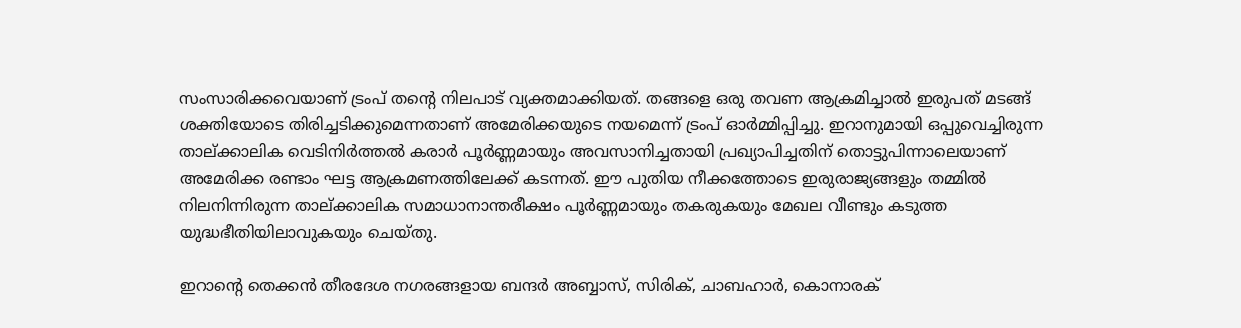സംസാരിക്കവെയാണ് ട്രംപ് തന്റെ നിലപാട് വ്യക്തമാക്കിയത്. തങ്ങളെ ഒരു തവണ ആക്രമിച്ചാല്‍ ഇരുപത് മടങ്ങ് ശക്തിയോടെ തിരിച്ചടിക്കുമെന്നതാണ് അമേരിക്കയുടെ നയമെന്ന് ട്രംപ് ഓർമ്മിപ്പിച്ചു. ഇറാനുമായി ഒപ്പുവെച്ചിരുന്ന താല്ക്കാലിക വെടിനിർത്തല്‍ കരാർ പൂർണ്ണമായും അവസാനിച്ചതായി പ്രഖ്യാപിച്ചതിന് തൊട്ടുപിന്നാലെയാണ് അമേരിക്ക രണ്ടാം ഘട്ട ആക്രമണത്തിലേക്ക് കടന്നത്. ഈ പുതിയ നീക്കത്തോടെ ഇരുരാജ്യങ്ങളും തമ്മില്‍ നിലനിന്നിരുന്ന താല്ക്കാലിക സമാധാനാന്തരീക്ഷം പൂർണ്ണമായും തകരുകയും മേഖല വീണ്ടും കടുത്ത യുദ്ധഭീതിയിലാവുകയും ചെയ്തു.

ഇറാന്റെ തെക്കൻ തീരദേശ നഗരങ്ങളായ ബന്ദർ അബ്ബാസ്, സിരിക്, ചാബഹാർ, കൊനാരക്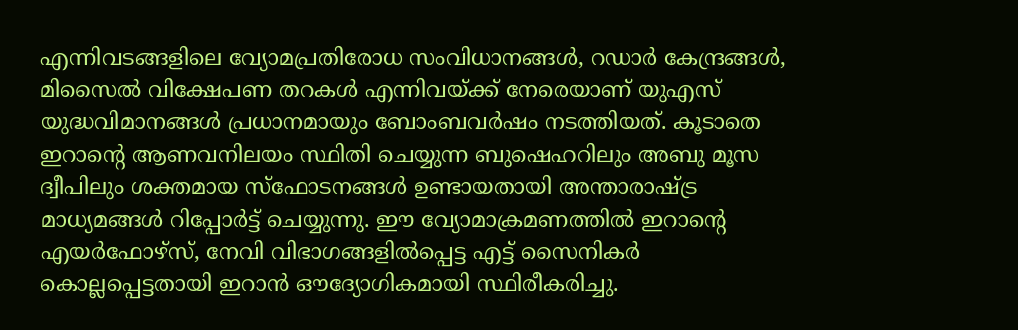എന്നിവടങ്ങളിലെ വ്യോമപ്രതിരോധ സംവിധാനങ്ങള്‍, റഡാർ കേന്ദ്രങ്ങള്‍, മിസൈല്‍ വിക്ഷേപണ തറകള്‍ എന്നിവയ്ക്ക് നേരെയാണ് യുഎസ് യുദ്ധവിമാനങ്ങള്‍ പ്രധാനമായും ബോംബവർഷം നടത്തിയത്. കൂടാതെ ഇറാന്റെ ആണവനിലയം സ്ഥിതി ചെയ്യുന്ന ബുഷെഹറിലും അബു മൂസ ദ്വീപിലും ശക്തമായ സ്ഫോടനങ്ങള്‍ ഉണ്ടായതായി അന്താരാഷ്ട്ര മാധ്യമങ്ങള്‍ റിപ്പോർട്ട് ചെയ്യുന്നു. ഈ വ്യോമാക്രമണത്തില്‍ ഇറാന്റെ എയർഫോഴ്സ്, നേവി വിഭാഗങ്ങളില്‍പ്പെട്ട എട്ട് സൈനികർ കൊല്ലപ്പെട്ടതായി ഇറാൻ ഔദ്യോഗികമായി സ്ഥിരീകരിച്ചു.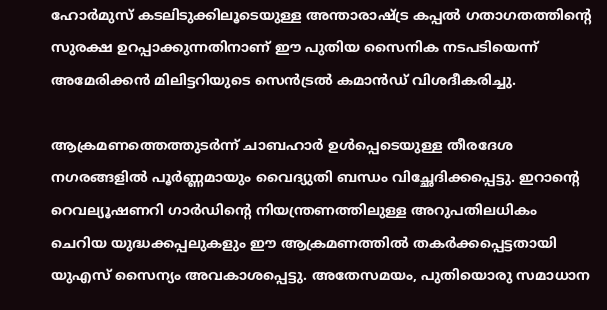ഹോർമുസ് കടലിടുക്കിലൂടെയുള്ള അന്താരാഷ്ട്ര കപ്പല്‍ ഗതാഗതത്തിന്റെ സുരക്ഷ ഉറപ്പാക്കുന്നതിനാണ് ഈ പുതിയ സൈനിക നടപടിയെന്ന് അമേരിക്കൻ മിലിട്ടറിയുടെ സെൻട്രല്‍ കമാൻഡ് വിശദീകരിച്ചു.

ആക്രമണത്തെത്തുടർന്ന് ചാബഹാർ ഉള്‍പ്പെടെയുള്ള തീരദേശ നഗരങ്ങളില്‍ പൂർണ്ണമായും വൈദ്യുതി ബന്ധം വിച്ഛേദിക്കപ്പെട്ടു. ഇറാന്റെ റെവല്യൂഷണറി ഗാർഡിന്റെ നിയന്ത്രണത്തിലുള്ള അറുപതിലധികം ചെറിയ യുദ്ധക്കപ്പലുകളും ഈ ആക്രമണത്തില്‍ തകർക്കപ്പെട്ടതായി യുഎസ് സൈന്യം അവകാശപ്പെട്ടു. അതേസമയം, പുതിയൊരു സമാധാന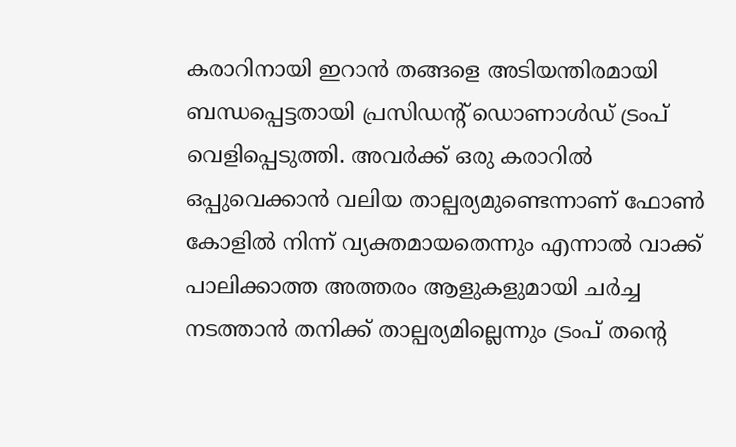കരാറിനായി ഇറാൻ തങ്ങളെ അടിയന്തിരമായി ബന്ധപ്പെട്ടതായി പ്രസിഡന്റ് ഡൊണാള്‍ഡ് ട്രംപ് വെളിപ്പെടുത്തി. അവർക്ക് ഒരു കരാറില്‍ ഒപ്പുവെക്കാൻ വലിയ താല്പര്യമുണ്ടെന്നാണ് ഫോണ്‍ കോളില്‍ നിന്ന് വ്യക്തമായതെന്നും എന്നാല്‍ വാക്ക് പാലിക്കാത്ത അത്തരം ആളുകളുമായി ചർച്ച നടത്താൻ തനിക്ക് താല്പര്യമില്ലെന്നും ട്രംപ് തന്റെ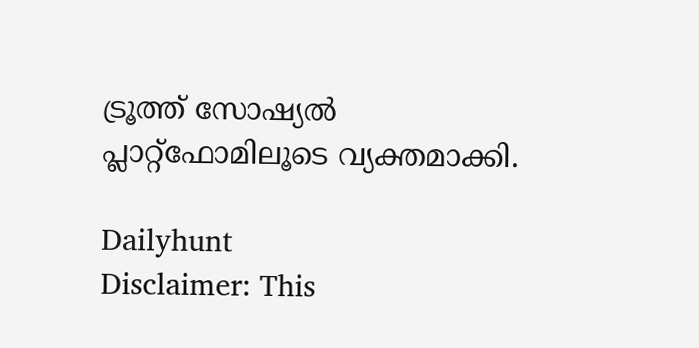ട്രൂത്ത് സോഷ്യല്‍ പ്ലാറ്റ്‌ഫോമിലൂടെ വ്യക്തമാക്കി.

Dailyhunt
Disclaimer: This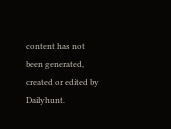content has not been generated, created or edited by Dailyhunt.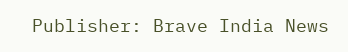Publisher: Brave India News